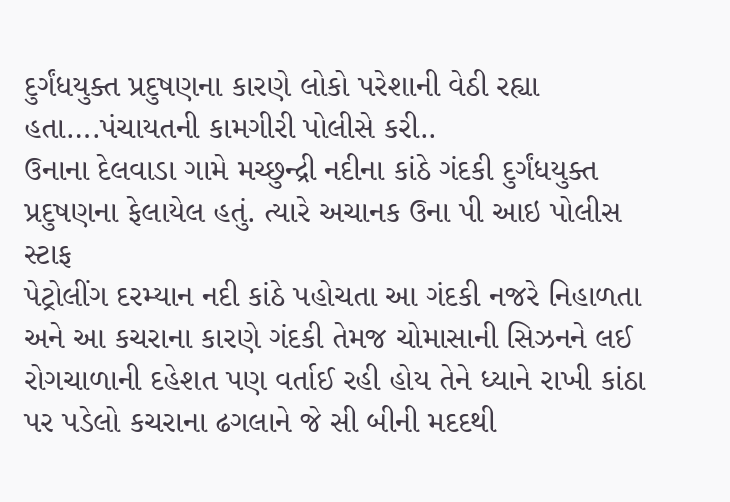દુર્ગંધયુક્ત પ્રદુષણના કારણે લોકો પરેશાની વેઠી રહ્યા હતા….પંચાયતની કામગીરી પોલીસે કરી..
ઉનાના દેલવાડા ગામે મચ્છુન્દ્રી નદીના કાંઠે ગંદકી દુર્ગંધયુક્ત પ્રદુષણના ફેલાયેલ હતું. ત્યારે અચાનક ઉના પી આઇ પોલીસ સ્ટાફ
પેટ્રોલીંગ દરમ્યાન નદી કાંઠે પહોચતા આ ગંદકી નજરે નિહાળતા અને આ કચરાના કારણે ગંદકી તેમજ ચોમાસાની સિઝનને લઈ
રોગચાળાની દહેશત પણ વર્તાઈ રહી હોય તેને ધ્યાને રાખી કાંઠા પર પડેલો કચરાના ઢગલાને જે સી બીની મદદથી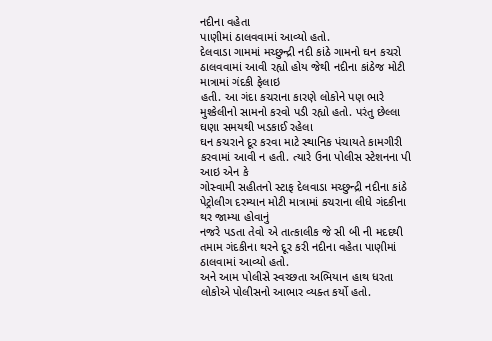નદીના વહેતા
પાણીમાં ઠાલવવામાં આવ્યો હતો.
દેલવાડા ગામમાં મચ્છુન્દ્રી નદી કાંઠે ગામનો ઘન કચરો ઠાલવવામાં આવી રહ્યો હોય જેથી નદીના કાંઠેજ મોટી માત્રામાં ગંદકી ફેલાઇ
હતી. આ ગંદા કચરાના કારણે લોકોને પણ ભારે મુશ્કેલીનો સામનો કરવો પડી રહ્યો હતો. પરંતુ છેલ્લા ઘણા સમયથી ખડકાઈ રહેલા
ઘન કચરાને દૂર કરવા માટે સ્થાનિક પંચાયતે કામગીરી કરવામાં આવી ન હતી. ત્યારે ઉના પોલીસ સ્ટેશનના પી આઇ એન કે
ગોસ્વામી સહીતનો સ્ટાફ દેલવાડા મચ્છુન્દ્રી નદીના કાંઠે પેટ્રોલીગ દરમ્યાન મોટી માત્રામાં કચરાના લીધે ગંદકીના થર જામ્યા હોવાનું
નજરે પડતા તેવો એ તાત્કાલીક જે સી બી ની મદદથી તમામ ગંદકીના થરને દૂર કરી નદીના વહેતા પાણીમાં ઠાલવામાં આવ્યો હતો.
અને આમ પોલીસે સ્વચ્છતા અભિયાન હાથ ધરતા લોકોએ પોલીસનો આભાર વ્યક્ત કર્યો હતો.